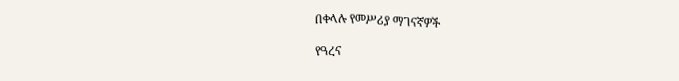በቀላሉ የመሥሪያ ማገናኛዎች

የዓረና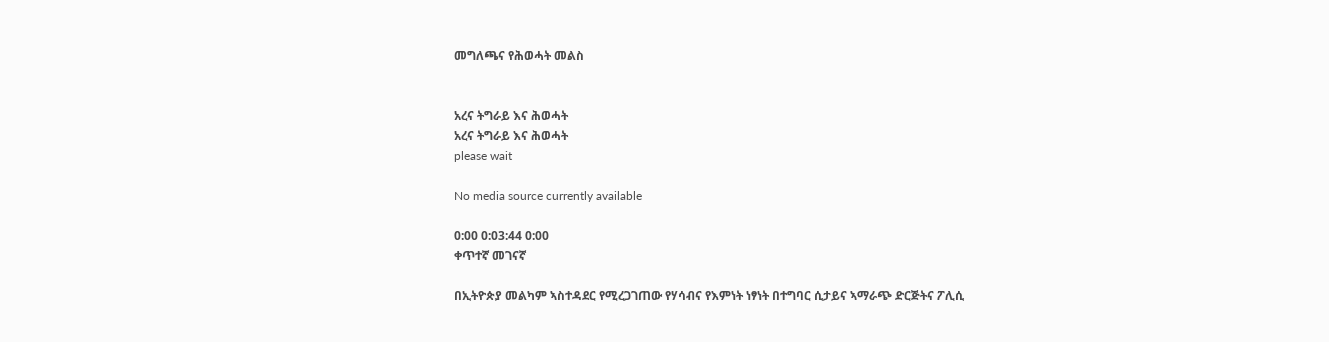መግለጫና የሕወሓት መልስ


አረና ትግራይ እና ሕወሓት
አረና ትግራይ እና ሕወሓት
please wait

No media source currently available

0:00 0:03:44 0:00
ቀጥተኛ መገናኛ

በኢትዮጵያ መልካም ኣስተዳደር የሚረጋገጠው የሃሳብና የእምነት ነፃነት በተግባር ሲታይና ኣማራጭ ድርጅትና ፖሊሲ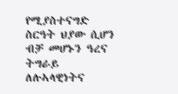የሚያስተናግድ ስርዓት ህያው ሲሆን ብቻ መሆኑን ዓረና ትግራይ ለሉኣላዊነትና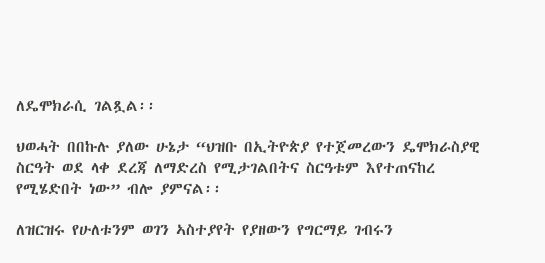ለዴሞክራሲ ገልጿል፡፡

ህወሓት በበኩሉ ያለው ሁኔታ “ህዝቡ በኢትዮጵያ የተጀመረውን ዴሞክራስያዊ ስርዓት ወደ ላቀ ደረጃ ለማድረስ የሚታገልበትና ስርዓቱም እየተጠናከረ የሚሄድበት ነው” ብሎ ያምናል፡፡

ለዝርዝሩ የሁለቱንም ወገን ኣስተያየት የያዘውን የግርማይ ገብሩን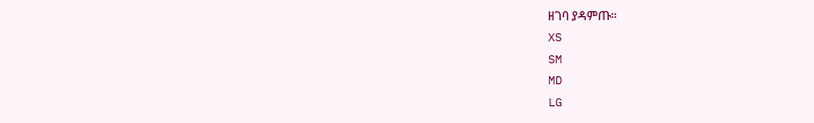ዘገባ ያዳምጡ፡፡
XS
SM
MD
LG